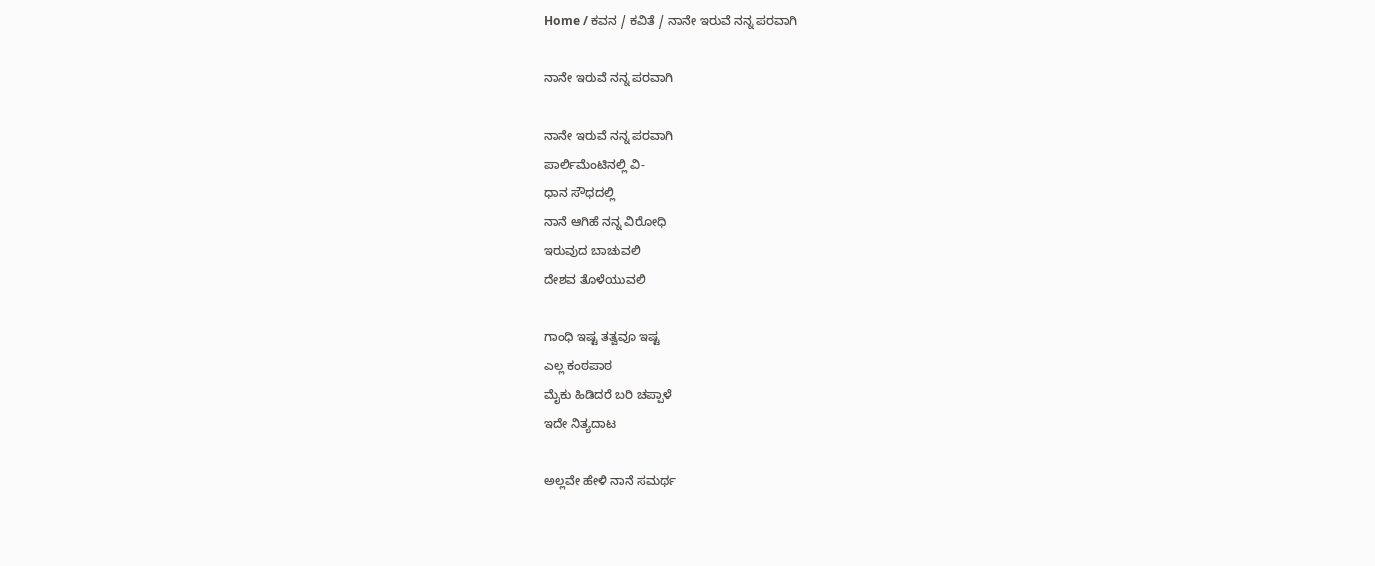Home / ಕವನ / ಕವಿತೆ / ನಾನೇ ಇರುವೆ ನನ್ನ ಪರವಾಗಿ

ನಾನೇ ಇರುವೆ ನನ್ನ ಪರವಾಗಿ

ನಾನೇ ಇರುವೆ ನನ್ನ ಪರವಾಗಿ
ಪಾರ್ಲಿಮೆಂಟಿನಲ್ಲಿ ವಿ-
ಧಾನ ಸೌಧದಲ್ಲಿ
ನಾನೆ ಆಗಿಹೆ ನನ್ನ ವಿರೋಧಿ
ಇರುವುದ ಬಾಚುವಲಿ
ದೇಶವ ತೊಳೆಯುವಲಿ

ಗಾಂಧಿ ಇಷ್ಟ ತತ್ವವೂ ಇಷ್ಟ
ಎಲ್ಲ ಕಂಠಪಾಠ
ಮೈಕು ಹಿಡಿದರೆ ಬರಿ ಚಪ್ಪಾಳೆ
ಇದೇ ನಿತ್ಯದಾಟ

ಅಲ್ಲವೇ ಹೇಳಿ ನಾನೆ ಸಮರ್ಥ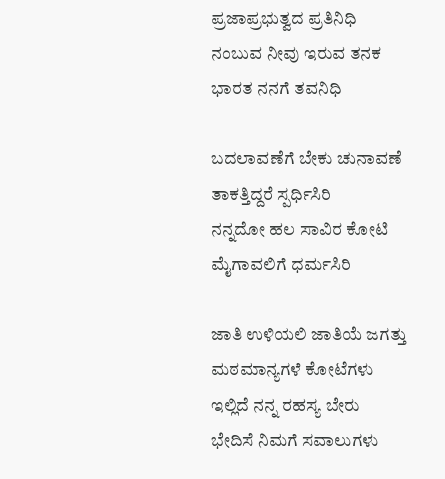ಪ್ರಜಾಪ್ರಭುತ್ವದ ಪ್ರತಿನಿಧಿ
ನಂಬುವ ನೀವು ಇರುವ ತನಕ
ಭಾರತ ನನಗೆ ತವನಿಧಿ

ಬದಲಾವಣೆಗೆ ಬೇಕು ಚುನಾವಣೆ
ತಾಕತ್ತಿದ್ದರೆ ಸ್ಪರ್ಧಿಸಿರಿ
ನನ್ನದೋ ಹಲ ಸಾವಿರ ಕೋಟಿ
ಮೈಗಾವಲಿಗೆ ಧರ್ಮಸಿರಿ

ಜಾತಿ ಉಳಿಯಲಿ ಜಾತಿಯೆ ಜಗತ್ತು
ಮಠಮಾನ್ಯಗಳೆ ಕೋಟೆಗಳು
ಇಲ್ಲಿದೆ ನನ್ನ ರಹಸ್ಯ ಬೇರು
ಭೇದಿಸೆ ನಿಮಗೆ ಸವಾಲುಗಳು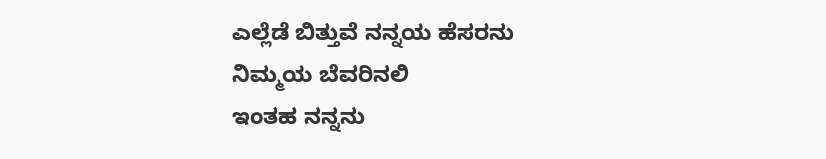ಎಲ್ಲೆಡೆ ಬಿತ್ತುವೆ ನನ್ನಯ ಹೆಸರನು
ನಿಮ್ಮಯ ಬೆವರಿನಲಿ
ಇಂತಹ ನನ್ನನು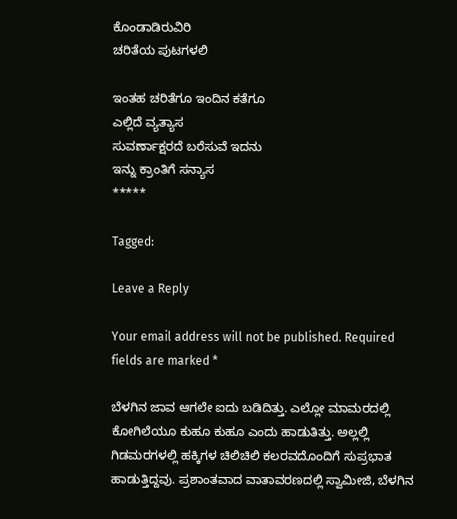ಕೊಂಡಾಡಿರುವಿರಿ
ಚರಿತೆಯ ಪುಟಗಳಲಿ

ಇಂತಹ ಚರಿತೆಗೂ ಇಂದಿನ ಕತೆಗೂ
ಎಲ್ಲಿದೆ ವ್ಯತ್ಯಾಸ
ಸುವರ್ಣಾಕ್ಷರದೆ ಬರೆಸುವೆ ಇದನು
ಇನ್ನು ಕ್ರಾಂತಿಗೆ ಸನ್ಯಾಸ
*****

Tagged:

Leave a Reply

Your email address will not be published. Required fields are marked *

ಬೆಳಗಿನ ಜಾವ ಆಗಲೇ ಐದು ಬಡಿದಿತ್ತು. ಎಲ್ಲೋ ಮಾಮರದಲ್ಲಿ ಕೋಗಿಲೆಯೂ ಕುಹೂ ಕುಹೂ ಎಂದು ಹಾಡುತಿತ್ತು. ಅಲ್ಲಲ್ಲಿ ಗಿಡಮರಗಳಲ್ಲಿ ಹಕ್ಕಿಗಳ ಚಿಲಿಚಿಲಿ ಕಲರವದೊಂದಿಗೆ ಸುಪ್ರಭಾತ ಹಾಡುತ್ತಿದ್ದವು. ಪ್ರಶಾಂತವಾದ ವಾತಾವರಣದಲ್ಲಿ ಸ್ವಾಮೀಜಿ, ಬೆಳಗಿನ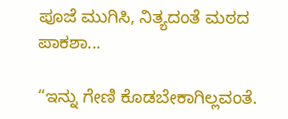ಪೂಜೆ ಮುಗಿಸಿ, ನಿತ್ಯದಂತೆ ಮಠದ ಪಾಕಶಾ...

“ಇನ್ನು ಗೇಣಿ ಕೊಡಬೇಕಾಗಿಲ್ಲವಂತೆ.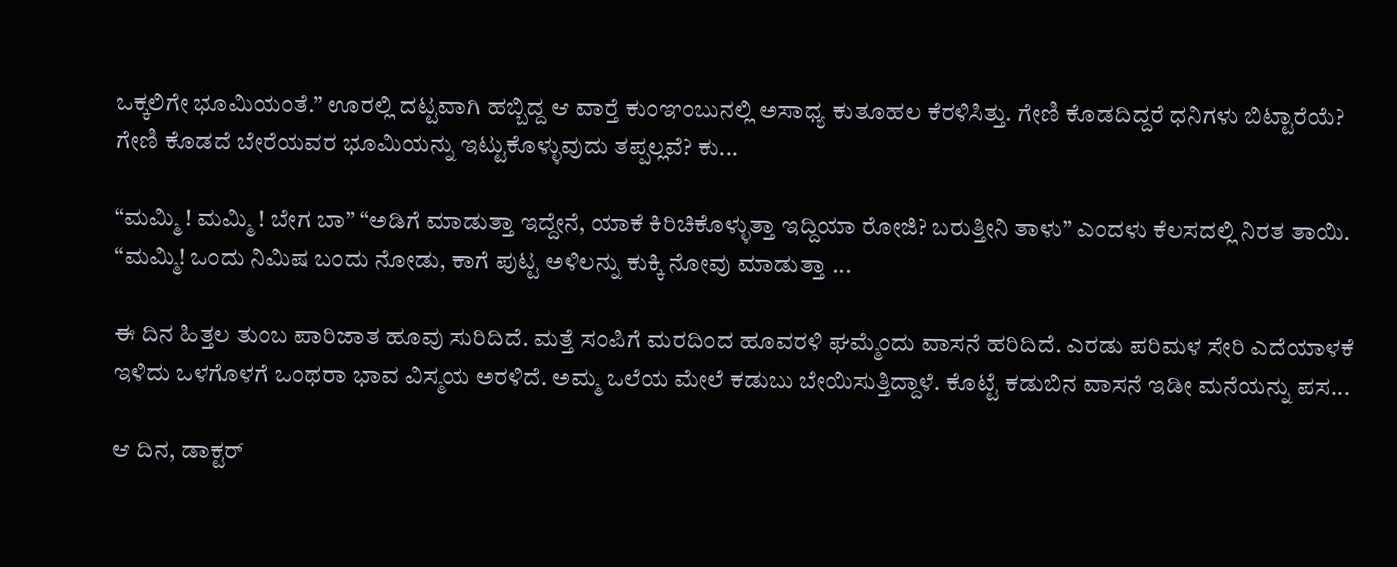ಒಕ್ಕಲಿಗೇ ಭೂಮಿಯಂತೆ.” ಊರಲ್ಲಿ ದಟ್ಟವಾಗಿ ಹಬ್ಬಿದ್ದ ಆ ವಾರ್‍ತೆ ಕುಂಞಂಬುನಲ್ಲಿ ಅಸಾಧ್ಯ ಕುತೂಹಲ ಕೆರಳಿಸಿತ್ತು. ಗೇಣಿ ಕೊಡದಿದ್ದರೆ ಧನಿಗಳು ಬಿಟ್ಟಾರೆಯೆ? ಗೇಣಿ ಕೊಡದೆ ಬೇರೆಯವರ ಭೂಮಿಯನ್ನು ಇಟ್ಟುಕೊಳ್ಳುವುದು ತಪ್ಪಲ್ಲವೆ? ಕು...

“ಮಮ್ಮಿ ! ಮಮ್ಮಿ ! ಬೇಗ ಬಾ” “ಅಡಿಗೆ ಮಾಡುತ್ತಾ ಇದ್ದೇನೆ, ಯಾಕೆ ಕಿರಿಚಿಕೊಳ್ಳುತ್ತಾ ಇದ್ದಿಯಾ ರೋಜಿ? ಬರುತ್ತೀನಿ ತಾಳು” ಎಂದಳು ಕೆಲಸದಲ್ಲಿ ನಿರತ ತಾಯಿ. “ಮಮ್ಮಿ! ಒಂದು ನಿಮಿಷ ಬಂದು ನೋಡು, ಕಾಗೆ ಪುಟ್ಟ ಅಳಿಲನ್ನು ಕುಕ್ಕಿ ನೋವು ಮಾಡುತ್ತಾ ...

ಈ ದಿನ ಹಿತ್ತಲ ತುಂಬ ಪಾರಿಜಾತ ಹೂವು ಸುರಿದಿದೆ. ಮತ್ತೆ ಸಂಪಿಗೆ ಮರದಿಂದ ಹೂವರಳಿ ಘಮ್ಮೆಂದು ವಾಸನೆ ಹರಿದಿದೆ. ಎರಡು ಪರಿಮಳ ಸೇರಿ ಎದೆಯಾಳಕೆ ಇಳಿದು ಒಳಗೊಳಗೆ ಒಂಥರಾ ಭಾವ ವಿಸ್ಮಯ ಅರಳಿದೆ. ಅಮ್ಮ ಒಲೆಯ ಮೇಲೆ ಕಡುಬು ಬೇಯಿಸುತ್ತಿದ್ದಾಳೆ. ಕೊಟ್ಟೆ ಕಡುಬಿನ ವಾಸನೆ ಇಡೀ ಮನೆಯನ್ನು ಪಸ...

ಆ ದಿನ, ಡಾಕ್ಟರ್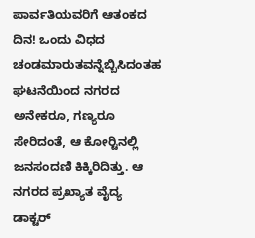ಪಾರ್ವತಿಯವರಿಗೆ ಆತಂಕದ ದಿನ! ಒಂದು ವಿಧದ ಚಂಡಮಾರುತವನ್ನೆಬ್ಬಿಸಿದಂತಹ ಘಟನೆಯಿಂದ ನಗರದ ಅನೇಕರೂ, ಗಣ್ಯರೂ ಸೇರಿದಂತೆ, ಆ ಕೋರ್‍ಟಿನಲ್ಲಿ ಜನಸಂದಣಿ ಕಿಕ್ಕಿರಿದಿತ್ತು. ಆ ನಗರದ ಪ್ರಖ್ಯಾತ ವೈದ್ಯ ಡಾಕ್ಟರ್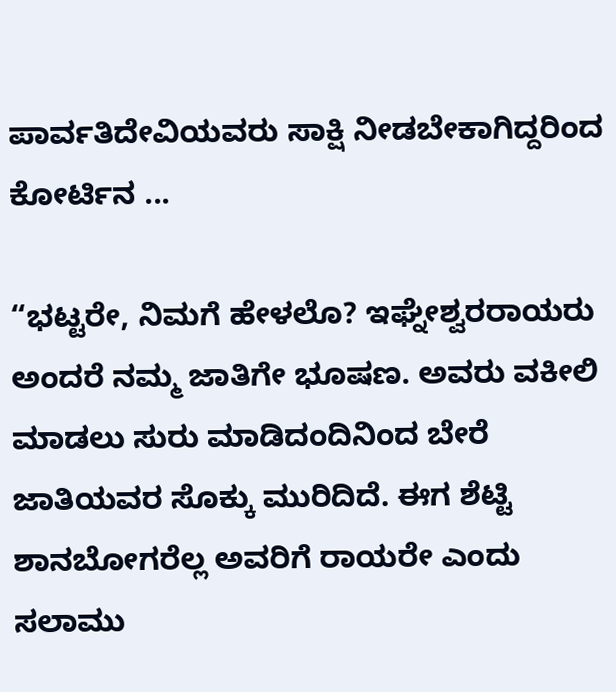ಪಾರ್ವತಿದೇವಿಯವರು ಸಾಕ್ಷಿ ನೀಡಬೇಕಾಗಿದ್ದರಿಂದ ಕೋರ್ಟಿನ ...

“ಭಟ್ಟರೇ, ನಿಮಗೆ ಹೇಳಲೊ? ಇಘ್ನೇಶ್ವರರಾಯರು ಅಂದರೆ ನಮ್ಮ ಜಾತಿಗೇ ಭೂಷಣ. ಅವರು ವಕೀಲಿ ಮಾಡಲು ಸುರು ಮಾಡಿದಂದಿನಿಂದ ಬೇರೆ ಜಾತಿಯವರ ಸೊಕ್ಕು ಮುರಿದಿದೆ. ಈಗ ಶೆಟ್ಟಿ ಶಾನಬೋಗರೆಲ್ಲ ಅವರಿಗೆ ರಾಯರೇ ಎಂದು ಸಲಾಮು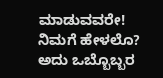ಮಾಡುವವರೇ! ನಿಮಗೆ ಹೇಳಲೊ? ಅದು ಒಬ್ಬೊಬ್ಬರ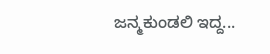ಜನ್ಮಕುಂಡಲಿ ಇದ್ದ...